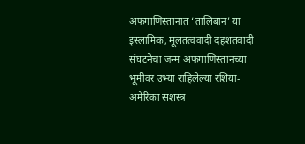अफगाणिस्तानात ‘तालिबान’ या इस्लामिक, मूलतत्ववादी दहशतवादी संघटनेचा जन्म अफगाणिस्तानच्या भूमीवर उभ्या राहिलेल्या रशिया-अमेरिका सशस्त्र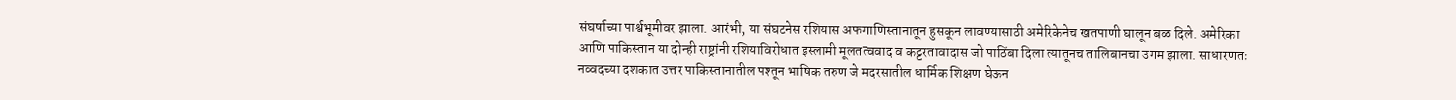संघर्षाच्या पार्श्वभूमीवर झाला. आरंभी, या संघटनेस रशियास अफगाणिस्तानातून हुसकून लावण्यासाठी अमेरिकेनेच खतपाणी घालून बळ दिले. अमेरिका आणि पाकिस्तान या दोन्ही राष्ट्रांनी रशियाविरोधात इस्लामी मूलतत्ववाद व कट्टरतावादास जो पाठिंबा दिला त्यातूनच तालिबानचा उगम झाला. साधारणतः नव्वदच्या दशकात उत्तर पाकिस्तानातील पश्तून भाषिक तरुण जे मदरसातील धार्मिक शिक्षण घेऊन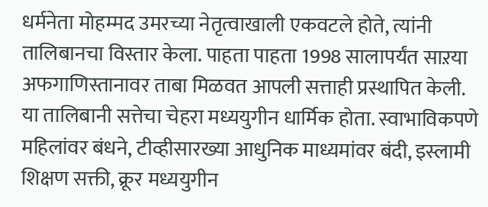धर्मनेता मोहम्मद उमरच्या नेतृत्वाखाली एकवटले होते, त्यांनी तालिबानचा विस्तार केला. पाहता पाहता 1998 सालापर्यंत साऱया अफगाणिस्तानावर ताबा मिळवत आपली सत्ताही प्रस्थापित केली. या तालिबानी सत्तेचा चेहरा मध्ययुगीन धार्मिक होता. स्वाभाविकपणे महिलांवर बंधने, टीव्हीसारख्या आधुनिक माध्यमांवर बंदी, इस्लामी शिक्षण सक्ती, क्रूर मध्ययुगीन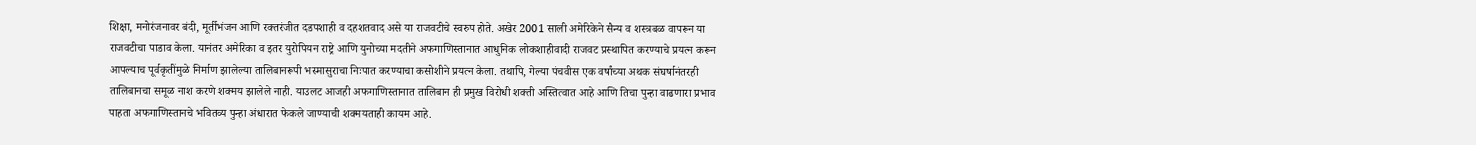शिक्षा, मनोरंजनावर बंदी, मूर्तीभंजन आणि रक्तरंजीत दडपशाही व दहशतवाद असे या राजवटीचे स्वरुप होते. अखेर 2001 साली अमेरिकेने सैन्य व शस्त्रबळ वापरून या राजवटीचा पाडाव केला. यानंतर अमेरिका व इतर युरोपियन राष्ट्रे आणि युनोच्या मदतीने अफगाणिस्तानात आधुनिक लोकशाहीवादी राजवट प्रस्थापित करण्याचे प्रयत्न करून आपल्याच पूर्वकृतींमुळे निर्माण झालेल्या तालिबानरूपी भस्मासुराचा निःपात करण्याचा कसोशीने प्रयत्न केला. तथापि, गेल्या पंचवीस एक वर्षांच्या अथक संघर्षानंतरही तालिबानचा समूळ नाश करणे शक्मय झालेले नाही. याउलट आजही अफगाणिस्तानात तालिबान ही प्रमुख विरोधी शक्ती अस्तित्वात आहे आणि तिचा पुन्हा वाढणारा प्रभाव पाहता अफगाणिस्तानचे भवितव्य पुन्हा अंधारात फेकले जाण्याची शक्मयताही कायम आहे.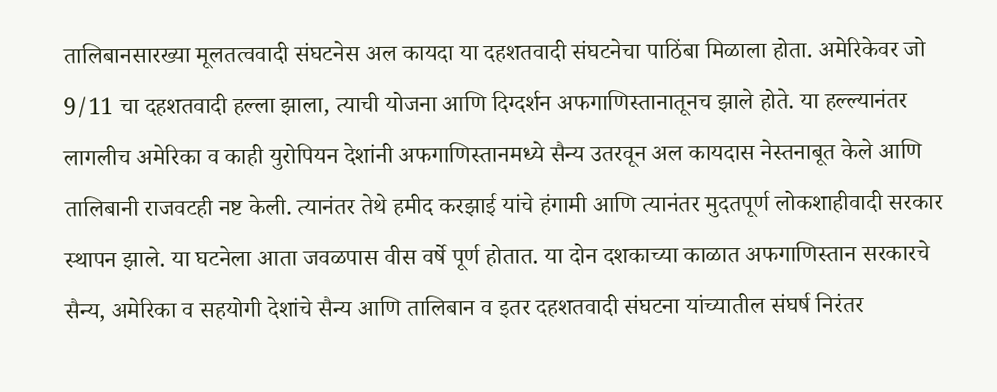तालिबानसारख्या मूलतत्ववादी संघटनेस अल कायदा या दहशतवादी संघटनेचा पाठिंबा मिळाला होता. अमेरिकेवर जो 9/11 चा दहशतवादी हल्ला झाला, त्याची योजना आणि दिग्दर्शन अफगाणिस्तानातूनच झाले होते. या हल्ल्यानंतर लागलीच अमेरिका व काही युरोपियन देशांनी अफगाणिस्तानमध्ये सैन्य उतरवून अल कायदास नेस्तनाबूत केले आणि तालिबानी राजवटही नष्ट केली. त्यानंतर तेथे हमीद करझाई यांचे हंगामी आणि त्यानंतर मुदतपूर्ण लोकशाहीवादी सरकार स्थापन झाले. या घटनेला आता जवळपास वीस वर्षे पूर्ण होतात. या दोन दशकाच्या काळात अफगाणिस्तान सरकारचे सैन्य, अमेरिका व सहयोगी देशांचे सैन्य आणि तालिबान व इतर दहशतवादी संघटना यांच्यातील संघर्ष निरंतर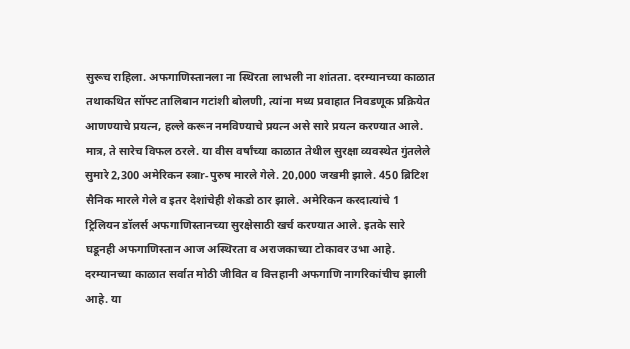सुरूच राहिला. अफगाणिस्तानला ना स्थिरता लाभली ना शांतता. दरम्यानच्या काळात तथाकथित सॉफ्ट तालिबान गटांशी बोलणी, त्यांना मध्य प्रवाहात निवडणूक प्रक्रियेत आणण्याचे प्रयत्न, हल्ले करून नमविण्याचे प्रयत्न असे सारे प्रयत्न करण्यात आले. मात्र, ते सारेच विफल ठरले. या वीस वर्षांच्या काळात तेथील सुरक्षा व्यवस्थेत गुंतलेले सुमारे 2,300 अमेरिकन स्त्राr-पुरुष मारले गेले. 20,000 जखमी झाले. 450 ब्रिटिश सैनिक मारले गेले व इतर देशांचेही शेकडो ठार झाले. अमेरिकन करदात्यांचे 1 ट्रिलियन डॉलर्स अफगाणिस्तानच्या सुरक्षेसाठी खर्च करण्यात आले. इतके सारे घडूनही अफगाणिस्तान आज अस्थिरता व अराजकाच्या टोकावर उभा आहे. दरम्यानच्या काळात सर्वात मोठी जीवित व वित्तहानी अफगाणि नागरिकांचीच झाली आहे. या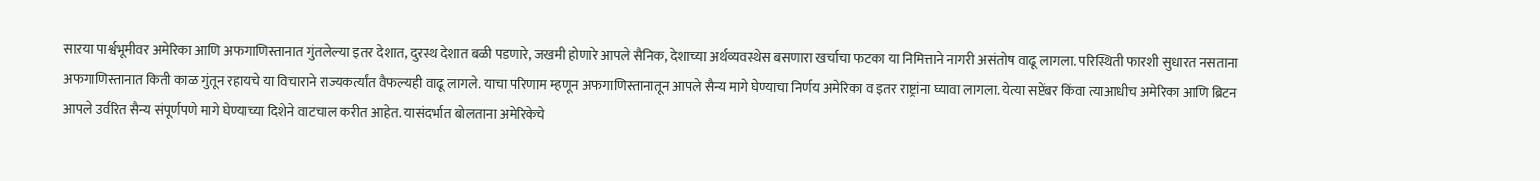साऱया पार्श्वभूमीवर अमेरिका आणि अफगाणिस्तानात गुंतलेल्या इतर देशात, दुरस्थ देशात बळी पडणारे, जखमी होणारे आपले सैनिक, देशाच्या अर्थव्यवस्थेस बसणारा खर्चाचा फटका या निमित्ताने नागरी असंतोष वाढू लागला. परिस्थिती फारशी सुधारत नसताना अफगाणिस्तानात किती काळ गुंतून रहायचे या विचाराने राज्यकर्त्यांत वैफल्यही वाढू लागले. याचा परिणाम म्हणून अफगाणिस्तानातून आपले सैन्य मागे घेण्याचा निर्णय अमेरिका व इतर राष्ट्रांना घ्यावा लागला. येत्या सप्टेंबर किंवा त्याआधीच अमेरिका आणि ब्रिटन आपले उर्वरित सैन्य संपूर्णपणे मागे घेण्याच्या दिशेने वाटचाल करीत आहेत. यासंदर्भात बोलताना अमेरिकेचे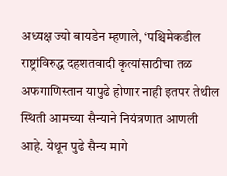अध्यक्ष ज्यो बायडेन म्हणाले, ‘पश्चिमेकडील राष्ट्रांविरुद्ध दहशतवादी कृत्यांसाठीचा तळ अफगाणिस्तान यापुढे होणार नाही इतपर तेथील स्थिती आमच्या सैन्याने नियंत्रणात आणली आहे. येथून पुढे सैन्य मागे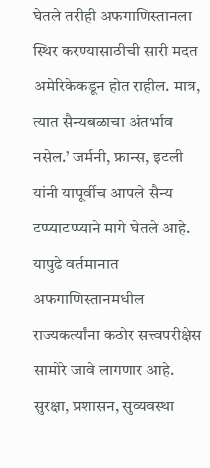घेतले तरीही अफगाणिस्तानला स्थिर करण्यासाठीची सारी मदत अमेरिकेकडून होत राहील. मात्र, त्यात सैन्यबळाचा अंतर्भाव नसेल.’ जर्मनी, फ्रान्स, इटली यांनी यापूर्वीच आपले सैन्य टप्प्याटप्प्याने मागे घेतले आहे. यापुढे वर्तमानात अफगाणिस्तानमधील राज्यकर्त्यांना कठोर सत्त्वपरीक्षेस सामोरे जावे लागणार आहे. सुरक्षा, प्रशासन, सुव्यवस्था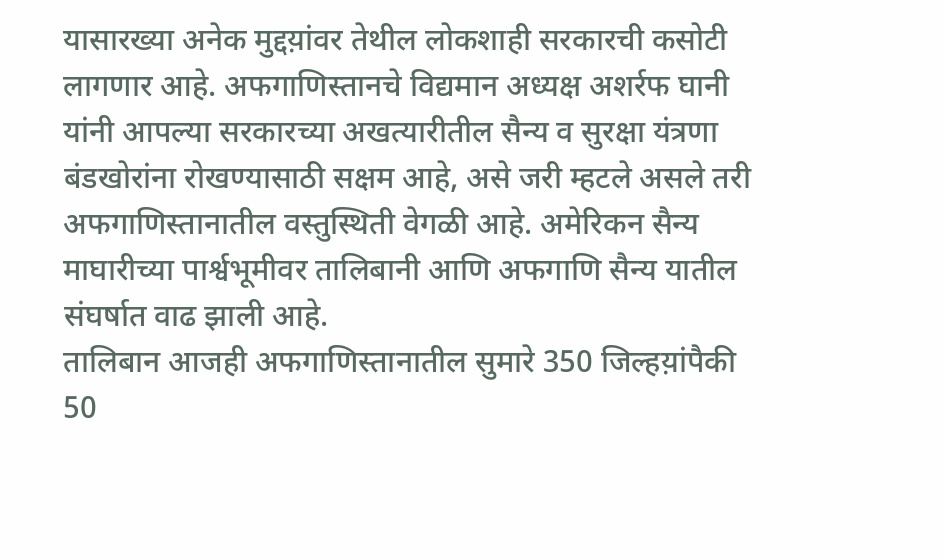यासारख्या अनेक मुद्दय़ांवर तेथील लोकशाही सरकारची कसोटी लागणार आहे. अफगाणिस्तानचे विद्यमान अध्यक्ष अशर्रफ घानी यांनी आपल्या सरकारच्या अखत्यारीतील सैन्य व सुरक्षा यंत्रणा बंडखोरांना रोखण्यासाठी सक्षम आहे, असे जरी म्हटले असले तरी अफगाणिस्तानातील वस्तुस्थिती वेगळी आहे. अमेरिकन सैन्य माघारीच्या पार्श्वभूमीवर तालिबानी आणि अफगाणि सैन्य यातील संघर्षात वाढ झाली आहे.
तालिबान आजही अफगाणिस्तानातील सुमारे 350 जिल्हय़ांपैकी 50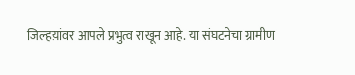जिल्हय़ांवर आपले प्रभुत्व राखून आहे. या संघटनेचा ग्रामीण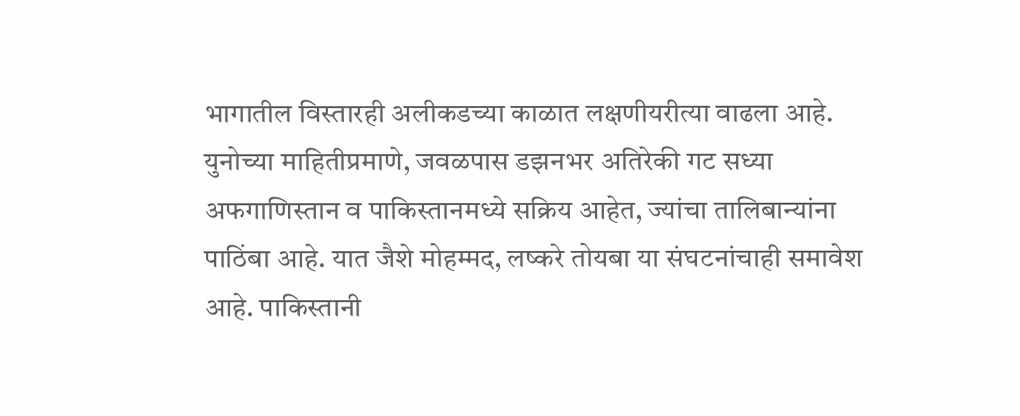भागातील विस्तारही अलीकडच्या काळात लक्षणीयरीत्या वाढला आहे. युनोच्या माहितीप्रमाणे, जवळपास डझनभर अतिरेकी गट सध्या अफगाणिस्तान व पाकिस्तानमध्ये सक्रिय आहेत, ज्यांचा तालिबान्यांना पाठिंबा आहे. यात जैशे मोहम्मद, लष्करे तोयबा या संघटनांचाही समावेश आहे. पाकिस्तानी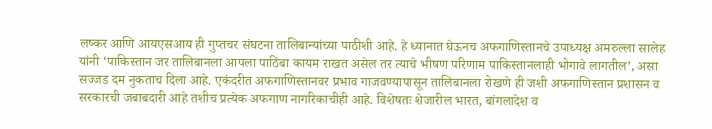लष्कर आणि आयएसआय ही गुप्तचर संघटना तालिबान्यांच्या पाठीशी आहे. हे ध्यानात घेऊनच अफगाणिस्तानचे उपाध्यक्ष अमरुल्ला सालेह यांनी ‘पाकिस्तान जर तालिबानला आपला पाठिंबा कायम राखत असेल तर त्याचे भीषण परिणाम पाकिस्तानलाही भोगावे लागतील’, असा सज्जड दम नुकताच दिला आहे. एकंदरीत अफगाणिस्तानवर प्रभाव गाजवण्यापासून तालिबानला रोखणे ही जशी अफगाणिस्तान प्रशासन व सरकारची जबाबदारी आहे तशीच प्रत्येक अफगाण नागरिकाचीही आहे. विशेषतः शेजारील भारत, बांगलादेश व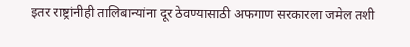इतर राष्ट्रांनीही तालिबान्यांना दूर ठेवण्यासाठी अफगाण सरकारला जमेल तशी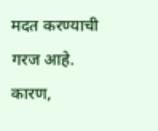मदत करण्याची गरज आहे. कारण,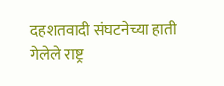दहशतवादी संघटनेच्या हाती गेलेले राष्ट्र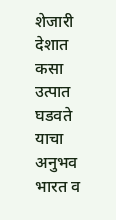शेजारी देशात कसा उत्पात घडवते याचा अनुभव भारत व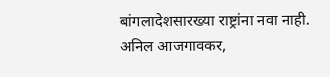बांगलादेशसारख्या राष्ट्रांना नवा नाही.
अनिल आजगावकर,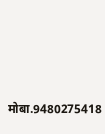मोबा.9480275418